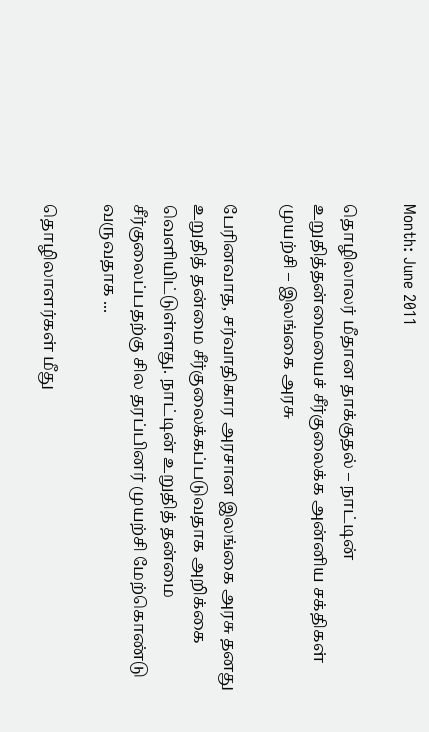Month: June 2011

தொழிலாலர் மீதான தாக்குதல் – நாட்டின் உறுதித்தன்மையைச் சீர்குலைக்க அன்னிய சக்திகள் முயற்சி – இலங்கை அரசு

பேரினவாத, சர்வாதிகார அரசான இலங்கை அரசு தனது உறுதித் தன்மை சீர்குலைக்கப்படுவதாக அறிக்கை வெளியிட்டுள்ளது. நாட்டின் உறுதித் தன்மை சீர்குலைப்பதற்கு சில தரப்பினர் முயற்சி மேற்கொண்டு வருவதாக ...

தொழிலாளர்கள் மீது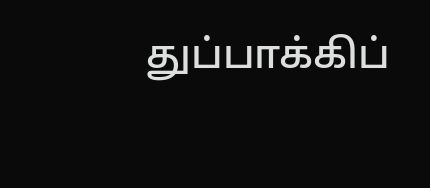துப்பாக்கிப்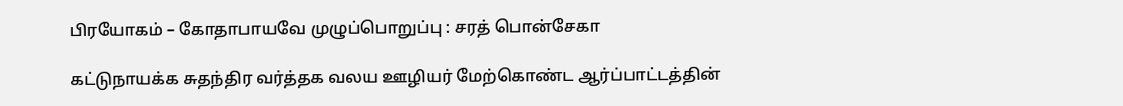பிரயோகம் – கோதாபாயவே முழுப்பொறுப்பு : சரத் பொன்சேகா

கட்டுநாயக்க சுதந்திர வர்த்தக வலய ஊழியர் மேற்கொண்ட ஆர்ப்பாட்டத்தின்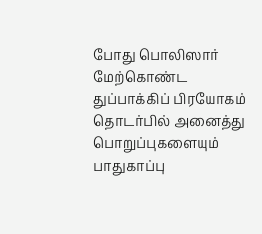போது பொலிஸார் மேற்கொண்ட துப்பாக்கிப் பிரயோகம் தொடர்பில் அனைத்து பொறுப்புகளையும் பாதுகாப்பு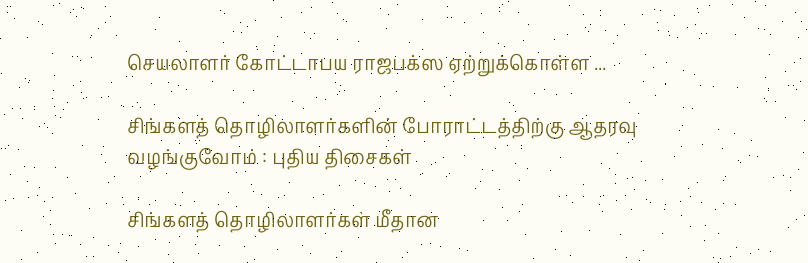செயலாளர் கோட்டாபய ராஜபக்ஸ ஏற்றுக்கொள்ள ...

சிங்களத் தொழிலாளர்களின் போராட்டத்திற்கு ஆதரவு வழங்குவோம் : புதிய திசைகள்

சிங்களத் தொழிலாளர்கள் மீதான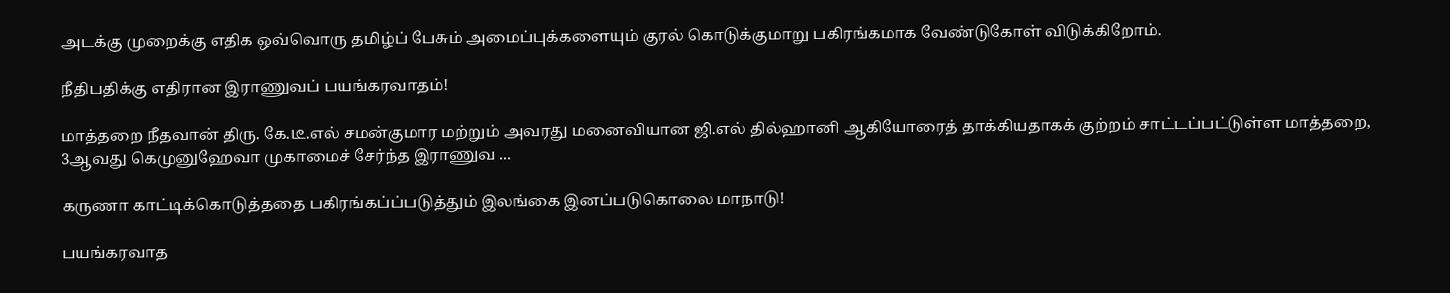அடக்கு முறைக்கு எதிக ஒவ்வொரு தமிழ்ப் பேசும் அமைப்புக்களையும் குரல் கொடுக்குமாறு பகிரங்கமாக வேண்டுகோள் விடுக்கிறோம்.

நீதிபதிக்கு எதிரான இராணுவப் பயங்கரவாதம்!

மாத்தறை நீதவான் திரு. கே.டீ.எல் சமன்குமார மற்றும் அவரது மனைவியான ஜி.எல் தில்ஹானி ஆகியோரைத் தாக்கியதாகக் குற்றம் சாட்டப்பட்டுள்ள மாத்தறை, 3ஆவது கெமுனுஹேவா முகாமைச் சேர்ந்த இராணுவ ...

கருணா காட்டிக்கொடுத்ததை பகிரங்கப்ப்படுத்தும் இலங்கை இனப்படுகொலை மாநாடு!

பயங்கரவாத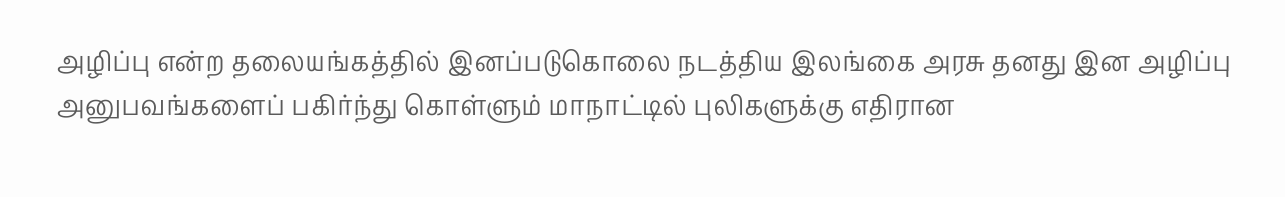அழிப்பு என்ற தலையங்கத்தில் இனப்படுகொலை நடத்திய இலங்கை அரசு தனது இன அழிப்பு அனுபவங்களைப் பகிர்ந்து கொள்ளும் மாநாட்டில் புலிகளுக்கு எதிரான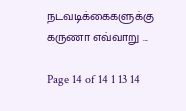நடவடிக்கைகளுக்கு கருணா எவ்வாறு ...

Page 14 of 14 1 13 14